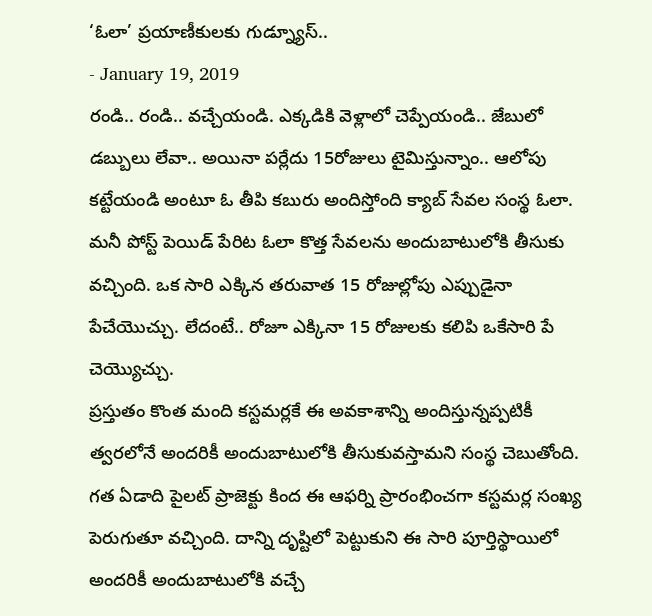‘ఓలా’ ప్రయాణీకులకు గుడ్న్యూస్..
- January 19, 2019
రండి.. రండి.. వచ్చేయండి. ఎక్కడికి వెళ్లాలో చెప్పేయండి.. జేబులో డబ్బులు లేవా.. అయినా పర్లేదు 15రోజులు టైమిస్తున్నాం.. ఆలోపు కట్టేయండి అంటూ ఓ తీపి కబురు అందిస్తోంది క్యాబ్ సేవల సంస్థ ఓలా.
మనీ పోస్ట్ పెయిడ్ పేరిట ఓలా కొత్త సేవలను అందుబాటులోకి తీసుకు వచ్చింది. ఒక సారి ఎక్కిన తరువాత 15 రోజుల్లోపు ఎప్పుడైనా పేచేయొచ్చు. లేదంటే.. రోజూ ఎక్కినా 15 రోజులకు కలిపి ఒకేసారి పే చెయ్యొచ్చు.
ప్రస్తుతం కొంత మంది కస్టమర్లకే ఈ అవకాశాన్ని అందిస్తున్నప్పటికీ త్వరలోనే అందరికీ అందుబాటులోకి తీసుకువస్తామని సంస్థ చెబుతోంది. గత ఏడాది పైలట్ ప్రాజెక్టు కింద ఈ ఆఫర్ని ప్రారంభించగా కస్టమర్ల సంఖ్య పెరుగుతూ వచ్చింది. దాన్ని దృష్టిలో పెట్టుకుని ఈ సారి పూర్తిస్థాయిలో అందరికీ అందుబాటులోకి వచ్చే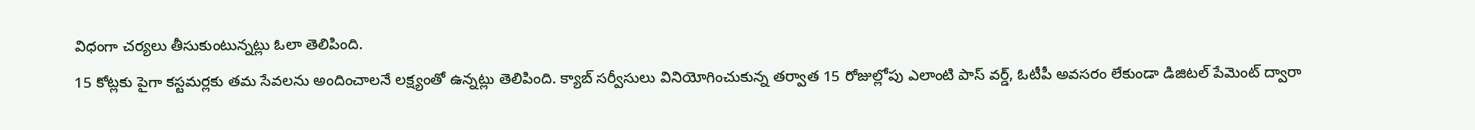విధంగా చర్యలు తీసుకుంటున్నట్లు ఓలా తెలిపింది.
15 కోట్లకు పైగా కస్టమర్లకు తమ సేవలను అందించాలనే లక్ష్యంతో ఉన్నట్లు తెలిపింది. క్యాబ్ సర్వీసులు వినియోగించుకున్న తర్వాత 15 రోజుల్లోపు ఎలాంటి పాస్ వర్డ్, ఓటీపీ అవసరం లేకుండా డిజిటల్ పేమెంట్ ద్వారా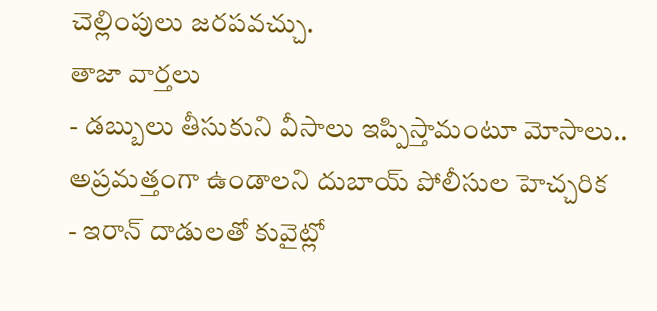చెల్లింపులు జరపవచ్చు.
తాజా వార్తలు
- డబ్బులు తీసుకుని వీసాలు ఇప్పిస్తామంటూ మోసాలు.. అప్రమత్తంగా ఉండాలని దుబాయ్ పోలీసుల హెచ్చరిక
- ఇరాన్ దాడులతో కువైట్లో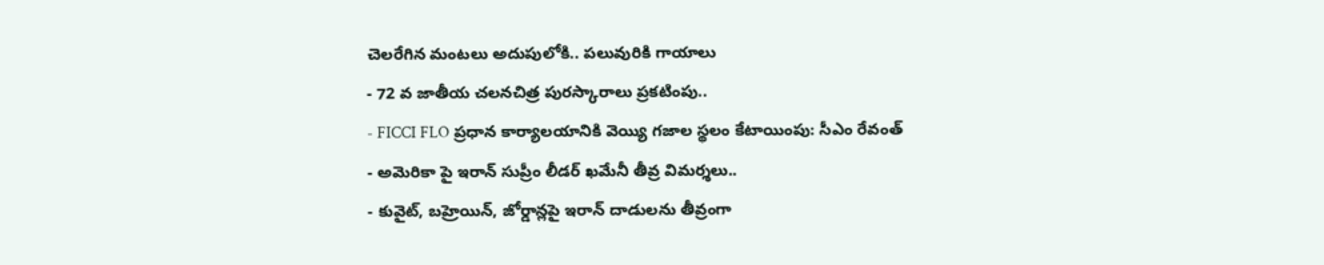చెలరేగిన మంటలు అదుపులోకి.. పలువురికి గాయాలు
- 72 వ జాతీయ చలనచిత్ర పురస్కారాలు ప్రకటింపు..
- FICCI FLO ప్రధాన కార్యాలయానికి వెయ్యి గజాల స్థలం కేటాయింపు: సీఎం రేవంత్
- అమెరికా పై ఇరాన్ సుప్రీం లీడర్ ఖమేనీ తీవ్ర విమర్శలు..
- కువైట్, బహ్రెయిన్, జోర్డాన్లపై ఇరాన్ దాడులను తీవ్రంగా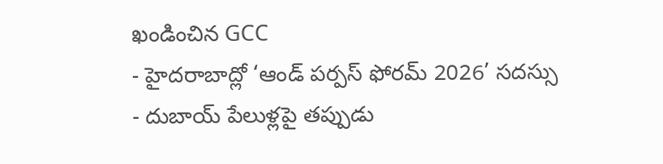ఖండించిన GCC
- హైదరాబాద్లో ‘ఆండ్ పర్పస్ ఫోరమ్ 2026’ సదస్సు
- దుబాయ్ పేలుళ్లపై తప్పుడు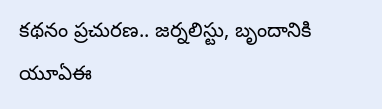కథనం ప్రచురణ.. జర్నలిస్టు, బృందానికి యూఏఈ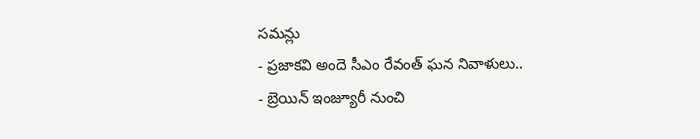సమన్లు
- ప్రజాకవి అందె సీఎం రేవంత్ ఘన నివాళులు..
- బ్రెయిన్ ఇంజ్యూరీ నుంచి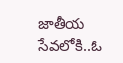జాతీయ సేవలోకి..ఓ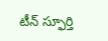టీన్ స్ఫూర్తి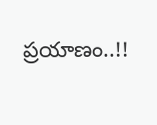ప్రయాణం..!!